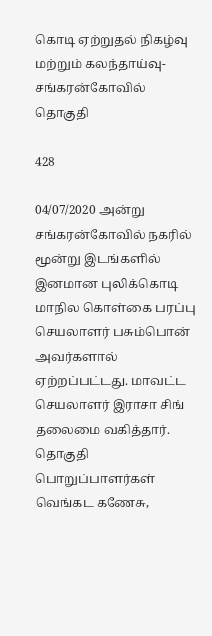கொடி ஏற்றுதல் நிகழ்வு மற்றும் கலந்தாய்வு- சங்கரன்கோவில் தொகுதி

428

04/07/2020 அன்று சங்கரன்கோவில் நகரில் மூன்று இடங்களில் இனமான புலிக்கொடி மாநில கொள்கை பரப்பு செயலாளர் பசும்பொன் அவர்களால் ஏற்றப்பட்டது. மாவட்ட செயலாளர் இராசா சிங் தலைமை வகித்தார். தொகுதி பொறுப்பாளர்கள் வெங்கட கணேசு,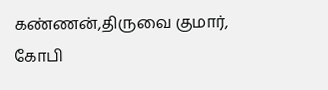கண்ணன்,திருவை குமார், கோபி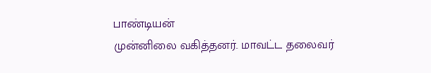பாண்டியன்
முன்னிலை வகித்தனர். மாவட்ட தலைவர்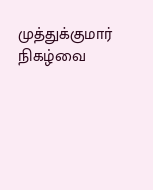முத்துக்குமார் நிகழ்வை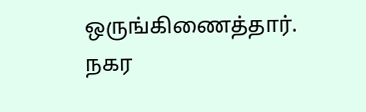ஒருங்கிணைத்தார். நகர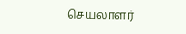செயலாளர்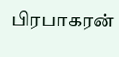பிரபாகரன்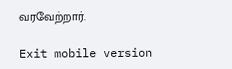வரவேற்றார்.

Exit mobile version